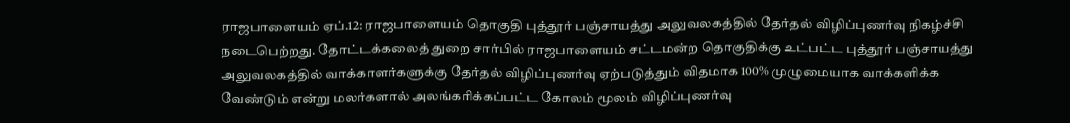ராஜபாளையம் ஏப்.12: ராஜபாளையம் தொகுதி புத்தூர் பஞ்சாயத்து அலுவலகத்தில் தேர்தல் விழிப்புணர்வு நிகழ்ச்சி நடைபெற்றது. தோட்டக்கலைத் துறை சார்பில் ராஜபாளையம் சட்டமன்ற தொகுதிக்கு உட்பட்ட புத்தூர் பஞ்சாயத்து அலுவலகத்தில் வாக்காளர்களுக்கு தேர்தல் விழிப்புணர்வு ஏற்படுத்தும் விதமாக 100% முழுமையாக வாக்களிக்க வேண்டும் என்று மலர்களால் அலங்கரிக்கப்பட்ட கோலம் மூலம் விழிப்புணர்வு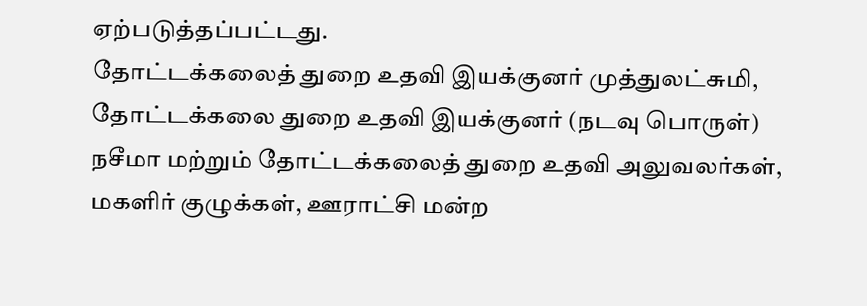ஏற்படுத்தப்பட்டது.
தோட்டக்கலைத் துறை உதவி இயக்குனர் முத்துலட்சுமி, தோட்டக்கலை துறை உதவி இயக்குனர் (நடவு பொருள்) நசீமா மற்றும் தோட்டக்கலைத் துறை உதவி அலுவலர்கள், மகளிர் குழுக்கள், ஊராட்சி மன்ற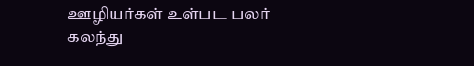ஊழியர்கள் உள்பட பலர் கலந்து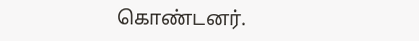கொண்டனர்.